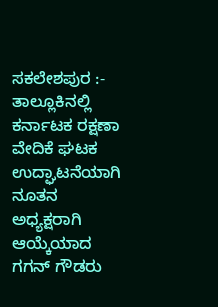ಸಕಲೇಶಪುರ :- ತಾಲ್ಲೂಕಿನಲ್ಲಿ ಕರ್ನಾಟಕ ರಕ್ಷಣಾ ವೇದಿಕೆ ಘಟಕ ಉದ್ಘಾಟನೆಯಾಗಿ ನೂತನ ಅಧ್ಯಕ್ಷರಾಗಿ ಆಯ್ಕೆಯಾದ ಗಗನ್ ಗೌಡರು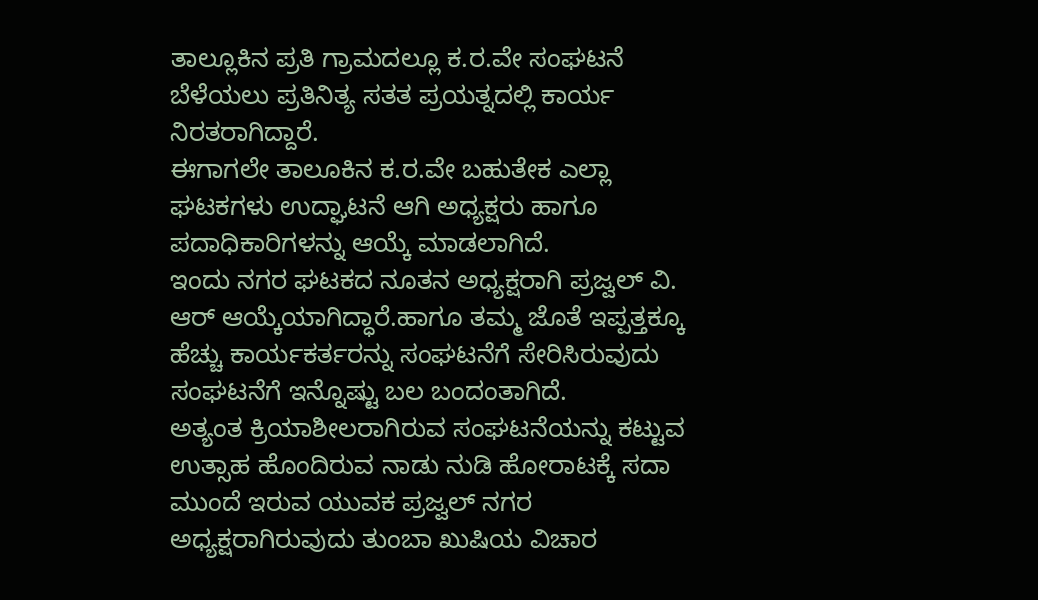ತಾಲ್ಲೂಕಿನ ಪ್ರತಿ ಗ್ರಾಮದಲ್ಲೂ ಕ.ರ.ವೇ ಸಂಘಟನೆ ಬೆಳೆಯಲು ಪ್ರತಿನಿತ್ಯ ಸತತ ಪ್ರಯತ್ನದಲ್ಲಿ ಕಾರ್ಯ ನಿರತರಾಗಿದ್ದಾರೆ.
ಈಗಾಗಲೇ ತಾಲೂಕಿನ ಕ.ರ.ವೇ ಬಹುತೇಕ ಎಲ್ಲಾ ಘಟಕಗಳು ಉದ್ಘಾಟನೆ ಆಗಿ ಅಧ್ಯಕ್ಷರು ಹಾಗೂ ಪದಾಧಿಕಾರಿಗಳನ್ನು ಆಯ್ಕೆ ಮಾಡಲಾಗಿದೆ.
ಇಂದು ನಗರ ಘಟಕದ ನೂತನ ಅಧ್ಯಕ್ಷರಾಗಿ ಪ್ರಜ್ವಲ್ ವಿ. ಆರ್ ಆಯ್ಕೆಯಾಗಿದ್ಧಾರೆ.ಹಾಗೂ ತಮ್ಮ ಜೊತೆ ಇಪ್ಪತ್ತಕ್ಕೂ ಹೆಚ್ಚು ಕಾರ್ಯಕರ್ತರನ್ನು ಸಂಘಟನೆಗೆ ಸೇರಿಸಿರುವುದು ಸಂಘಟನೆಗೆ ಇನ್ನೊಷ್ಟು ಬಲ ಬಂದಂತಾಗಿದೆ.
ಅತ್ಯಂತ ಕ್ರಿಯಾಶೀಲರಾಗಿರುವ ಸಂಘಟನೆಯನ್ನು ಕಟ್ಟುವ ಉತ್ಸಾಹ ಹೊಂದಿರುವ ನಾಡು ನುಡಿ ಹೋರಾಟಕ್ಕೆ ಸದಾ ಮುಂದೆ ಇರುವ ಯುವಕ ಪ್ರಜ್ವಲ್ ನಗರ ಅಧ್ಯಕ್ಷರಾಗಿರುವುದು ತುಂಬಾ ಖುಷಿಯ ವಿಚಾರ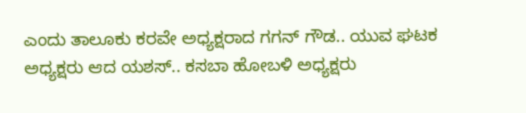ಎಂದು ತಾಲೂಕು ಕರವೇ ಅಧ್ಯಕ್ಷರಾದ ಗಗನ್ ಗೌಡ.. ಯುವ ಘಟಕ ಅಧ್ಯಕ್ಷರು ಆದ ಯಶಸ್.. ಕಸಬಾ ಹೋಬಳಿ ಅಧ್ಯಕ್ಷರು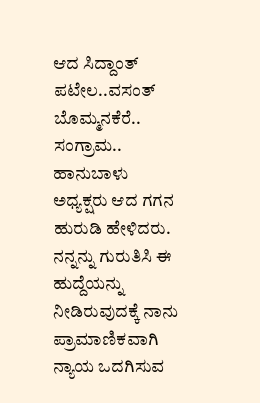ಆದ ಸಿದ್ದಾಂತ್ ಪಟೇಲ..ವಸಂತ್ ಬೊಮ್ಮನಕೆರೆ.. ಸಂಗ್ರಾಮ.. ಹಾನುಬಾಳು ಅಧ್ಯಕ್ಷರು ಆದ ಗಗನ ಹುರುಡಿ ಹೇಳಿದರು.
ನನ್ನನ್ನು ಗುರುತಿಸಿ ಈ ಹುದ್ದೆಯನ್ನು ನೀಡಿರುವುದಕ್ಕೆ ನಾನು ಪ್ರಾಮಾಣಿಕವಾಗಿ ನ್ಯಾಯ ಒದಗಿಸುವ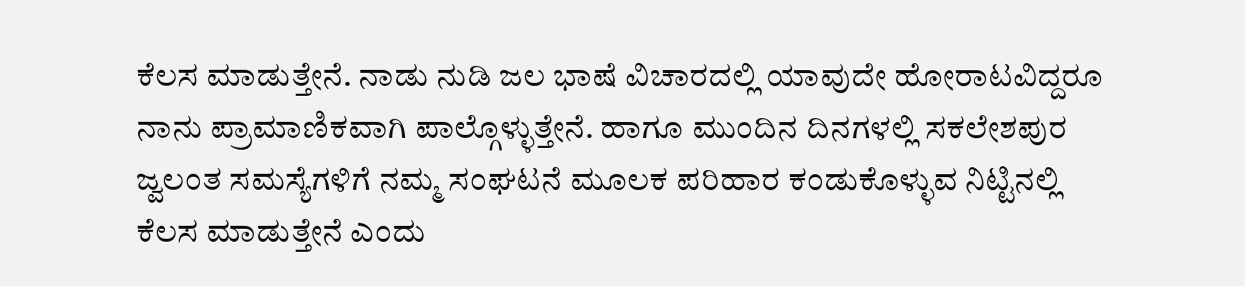ಕೆಲಸ ಮಾಡುತ್ತೇನೆ. ನಾಡು ನುಡಿ ಜಲ ಭಾಷೆ ವಿಚಾರದಲ್ಲಿ ಯಾವುದೇ ಹೋರಾಟವಿದ್ದರೂ ನಾನು ಪ್ರಾಮಾಣಿಕವಾಗಿ ಪಾಲ್ಗೊಳ್ಳುತ್ತೇನೆ. ಹಾಗೂ ಮುಂದಿನ ದಿನಗಳಲ್ಲಿ ಸಕಲೇಶಪುರ ಜ್ವಲಂತ ಸಮಸ್ಯೆಗಳಿಗೆ ನಮ್ಮ ಸಂಘಟನೆ ಮೂಲಕ ಪರಿಹಾರ ಕಂಡುಕೊಳ್ಳುವ ನಿಟ್ಟಿನಲ್ಲಿ ಕೆಲಸ ಮಾಡುತ್ತೇನೆ ಎಂದು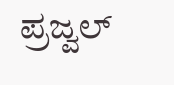ಪ್ರಜ್ವಲ್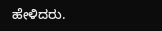ಹೇಳಿದರು.